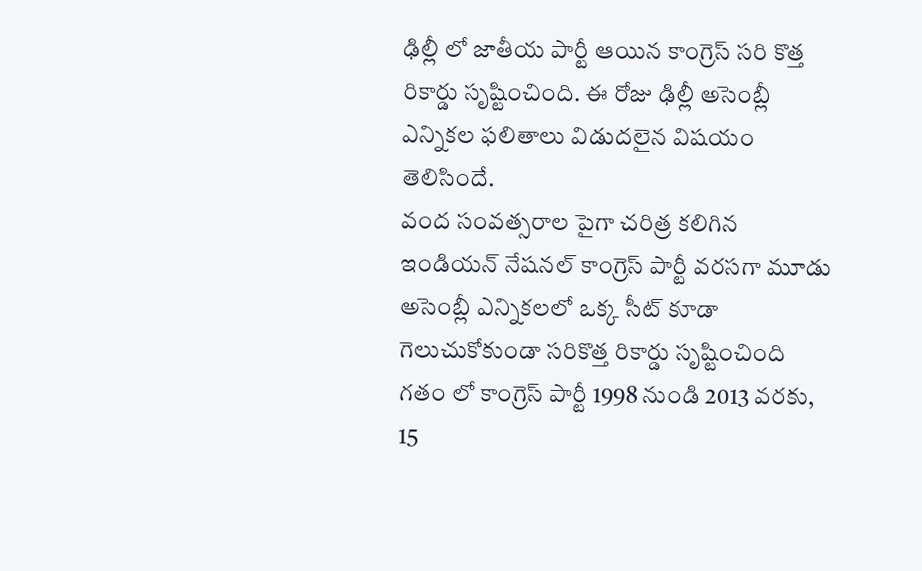ఢిల్లీ లో జాతీయ పార్టీ ఆయిన కాంగ్రెస్ సరి కొత్త రికార్డు సృష్టించింది. ఈ రోజు ఢిల్లీ అసెంబ్లీ ఎన్నికల ఫలితాలు విడుదలైన విషయం తెలిసిందే.
వంద సంవత్సరాల పైగా చరిత్ర కలిగిన ఇండియన్ నేషనల్ కాంగ్రెస్ పార్టీ వరసగా మూడు అసెంబ్లీ ఎన్నికలలో ఒక్క సీట్ కూడా గెలుచుకోకుండా సరికొత్త రికార్డు సృష్టించింది
గతం లో కాంగ్రెస్ పార్టీ 1998 నుండి 2013 వరకు, 15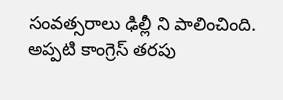సంవత్సరాలు ఢిల్లీ ని పాలించింది. అప్పటి కాంగ్రెస్ తరపు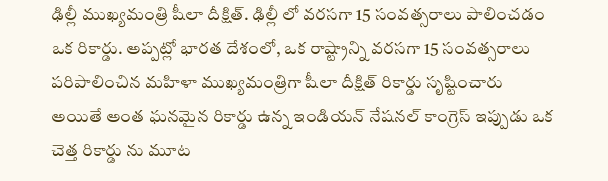ఢిల్లీ ముఖ్యమంత్రి షీలా దీక్షిత్. ఢిల్లీ లో వరసగా 15 సంవత్సరాలు పాలించడం ఒక రికార్డు. అప్పట్లో భారత దేశంలో, ఒక రాష్ట్రాన్ని వరసగా 15 సంవత్సరాలు పరిపాలించిన మహిళా ముఖ్యమంత్రిగా షీలా దీక్షిత్ రికార్డు సృష్టించారు
అయితే అంత ఘనమైన రికార్డు ఉన్న ఇండియన్ నేషనల్ కాంగ్రెస్ ఇప్పుడు ఒక చెత్త రికార్డు ను మూట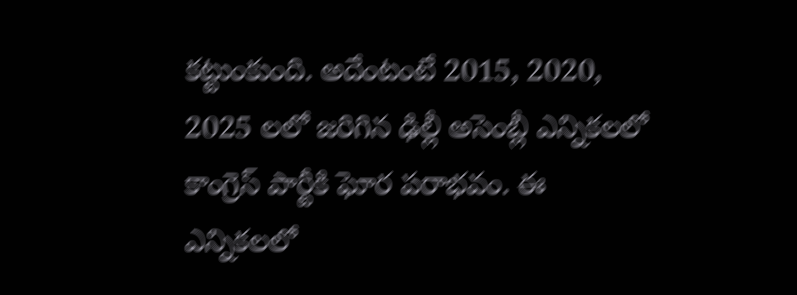కట్టుంకుంది. అదేంటంటే 2015, 2020, 2025 లలో జరిగిన ఢిల్లీ అసెంబ్లీ ఎన్నికలలో కాంగ్రెస్ పార్టీకి ఘోర పరాభవం. ఈ ఎన్నికలలో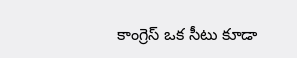కాంగ్రెస్ ఒక సీటు కూడా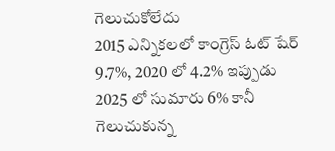గెలుచుకోలేదు
2015 ఎన్నికలలో కాంగ్రెస్ ఓట్ షేర్ 9.7%, 2020 లో 4.2% ఇప్పుడు 2025 లో సుమారు 6% కానీ గెలుచుకున్న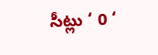సీట్లు ‘ 0 ‘